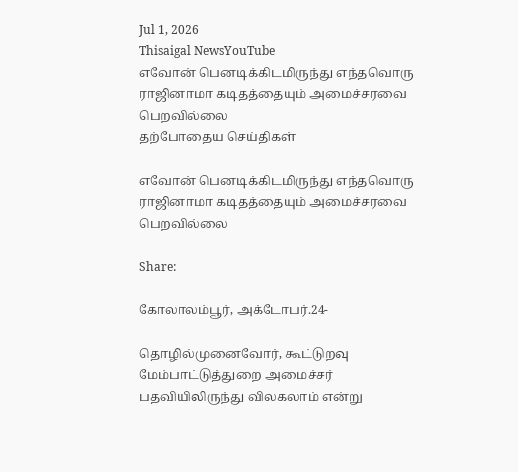Jul 1, 2026
Thisaigal NewsYouTube
எவோன் பெனடிக்கிடமிருந்து எந்தவொரு ராஜினாமா கடிதத்தையும் அமைச்சரவை பெறவில்லை
தற்போதைய செய்திகள்

எவோன் பெனடிக்கிடமிருந்து எந்தவொரு ராஜினாமா கடிதத்தையும் அமைச்சரவை பெறவில்லை

Share:

கோலாலம்பூர், அக்டோபர்.24-

தொழில்முனைவோர், கூட்டுறவு மேம்பாட்டுத்துறை அமைச்சர் பதவியிலிருந்து விலகலாம் என்று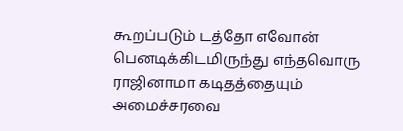கூறப்படும் டத்தோ எவோன் பெனடிக்கிடமிருந்து எந்தவொரு ராஜினாமா கடிதத்தையும் அமைச்சரவை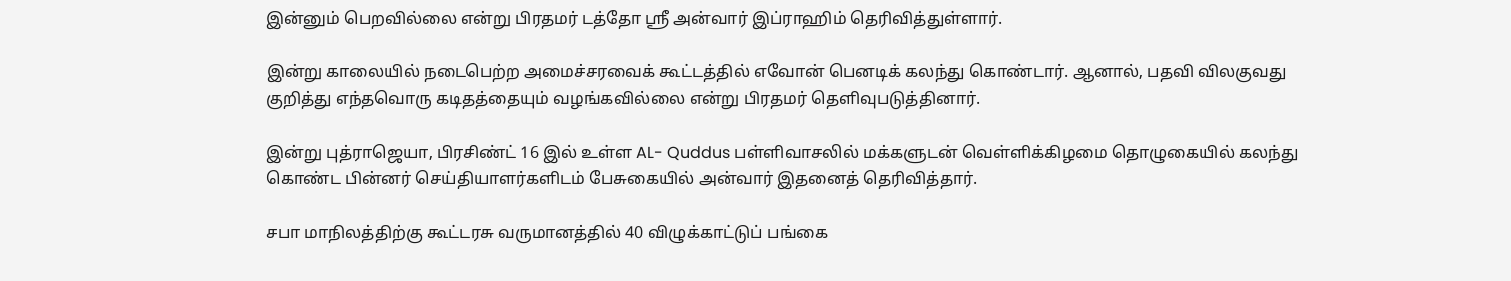இன்னும் பெறவில்லை என்று பிரதமர் டத்தோ ஶ்ரீ அன்வார் இப்ராஹிம் தெரிவித்துள்ளார்.

இன்று காலையில் நடைபெற்ற அமைச்சரவைக் கூட்டத்தில் எவோன் பெனடிக் கலந்து கொண்டார். ஆனால், பதவி விலகுவது குறித்து எந்தவொரு கடிதத்தையும் வழங்கவில்லை என்று பிரதமர் தெளிவுபடுத்தினார்.

இன்று புத்ராஜெயா, பிரசிண்ட் 16 இல் உள்ள AL- Quddus பள்ளிவாசலில் மக்களுடன் வெள்ளிக்கிழமை தொழுகையில் கலந்து கொண்ட பின்னர் செய்தியாளர்களிடம் பேசுகையில் அன்வார் இதனைத் தெரிவித்தார்.

சபா மாநிலத்திற்கு கூட்டரசு வருமானத்தில் 40 விழுக்காட்டுப் பங்கை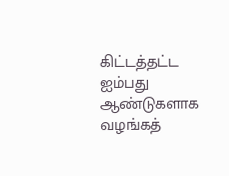கிட்டத்தட்ட ஐம்பது ஆண்டுகளாக வழங்கத்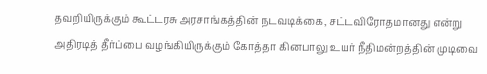தவறியிருக்கும் கூட்டரசு அரசாங்கத்தின் நடவடிக்கை, சட்டவிரோதமானது என்று அதிரடித் தீர்ப்பை வழங்கியிருக்கும் கோத்தா கினபாலு உயர் நீதிமன்றத்தின் முடிவை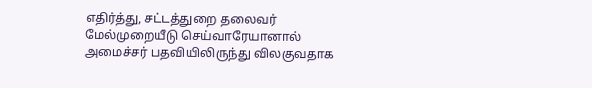எதிர்த்து, சட்டத்துறை தலைவர் மேல்முறையீடு செய்வாரேயானால் அமைச்சர் பதவியிலிருந்து விலகுவதாக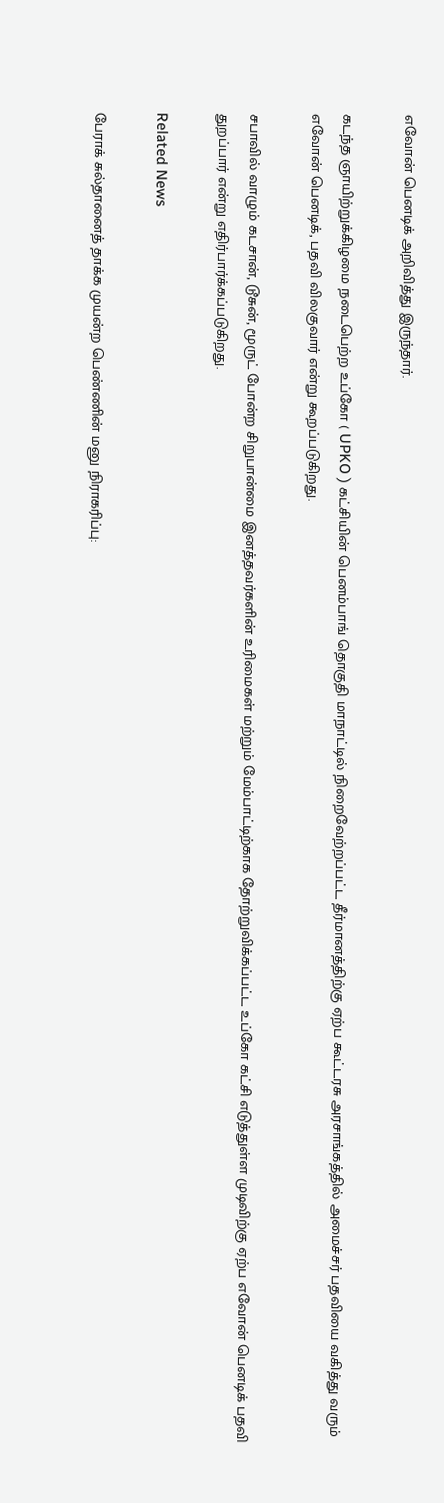எவோன் பெனடிக் அறிவித்து இருந்தார்.

கடந்த ஞாயிற்றுக்கிழமை நடைபெற்ற உப்கோ ( UPKO ) கட்சியின் பெனம்பாங் தொகுதி மாநாட்டில் நிறைவேற்றப்பட்ட தீர்மானத்திற்கு ஏற்ப கூட்டரசு அரசாங்கத்தில் அமைச்சர் பதவியை வகித்து வரும் எவோன் பெனடிக், பதவி விலகுவார் என்று கூறப்படுகிறது.

சபாவில் வாழும் கடசான், டூசுன், மூருட் போன்ற சிறுபான்மை இனத்தவர்களின் உரிமைகள் மற்றும் மேம்பாட்டிற்காக தோற்றுவிக்கப்பட்ட உப்கோ கட்சி எடுத்துள்ள முடிவிற்கு ஏற்ப எவோன் பெனடிக் பதவி துறப்பார் என்று எதிர்பார்க்கப்படுகிறது.

Related News

பேராக் சுல்தானைத் தாக்க முயன்ற பெண்ணின் மனு நிராகரிப்பு: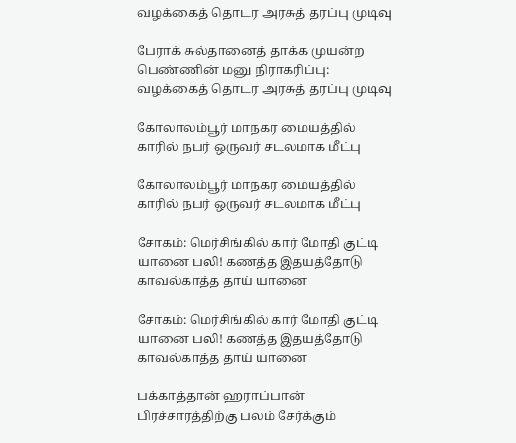வழக்கைத் தொடர அரசுத் தரப்பு முடிவு

பேராக் சுல்தானைத் தாக்க முயன்ற பெண்ணின் மனு நிராகரிப்பு: வழக்கைத் தொடர அரசுத் தரப்பு முடிவு

கோலாலம்பூர் மாநகர மையத்தில் காரில் நபர் ஒருவர் சடலமாக மீட்பு

கோலாலம்பூர் மாநகர மையத்தில் காரில் நபர் ஒருவர் சடலமாக மீட்பு

சோகம்: மெர்சிங்கில் கார் மோதி குட்டி யானை பலி! கணத்த இதயத்தோடு காவல்காத்த தாய் யானை

சோகம்: மெர்சிங்கில் கார் மோதி குட்டி யானை பலி! கணத்த இதயத்தோடு காவல்காத்த தாய் யானை

பக்காத்தான் ஹராப்பான் பிரச்சாரத்திற்கு பலம் சேர்க்கும்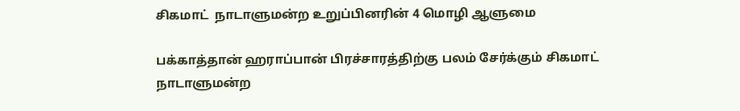சிகமாட்  நாடாளுமன்ற உறுப்பினரின் 4 மொழி ஆளுமை

பக்காத்தான் ஹராப்பான் பிரச்சாரத்திற்கு பலம் சேர்க்கும் சிகமாட் நாடாளுமன்ற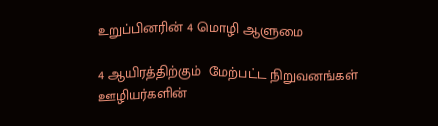உறுப்பினரின் 4 மொழி ஆளுமை

4 ஆயிரத்திற்கும்  மேற்பட்ட நிறுவனங்கள் ஊழியர்களின்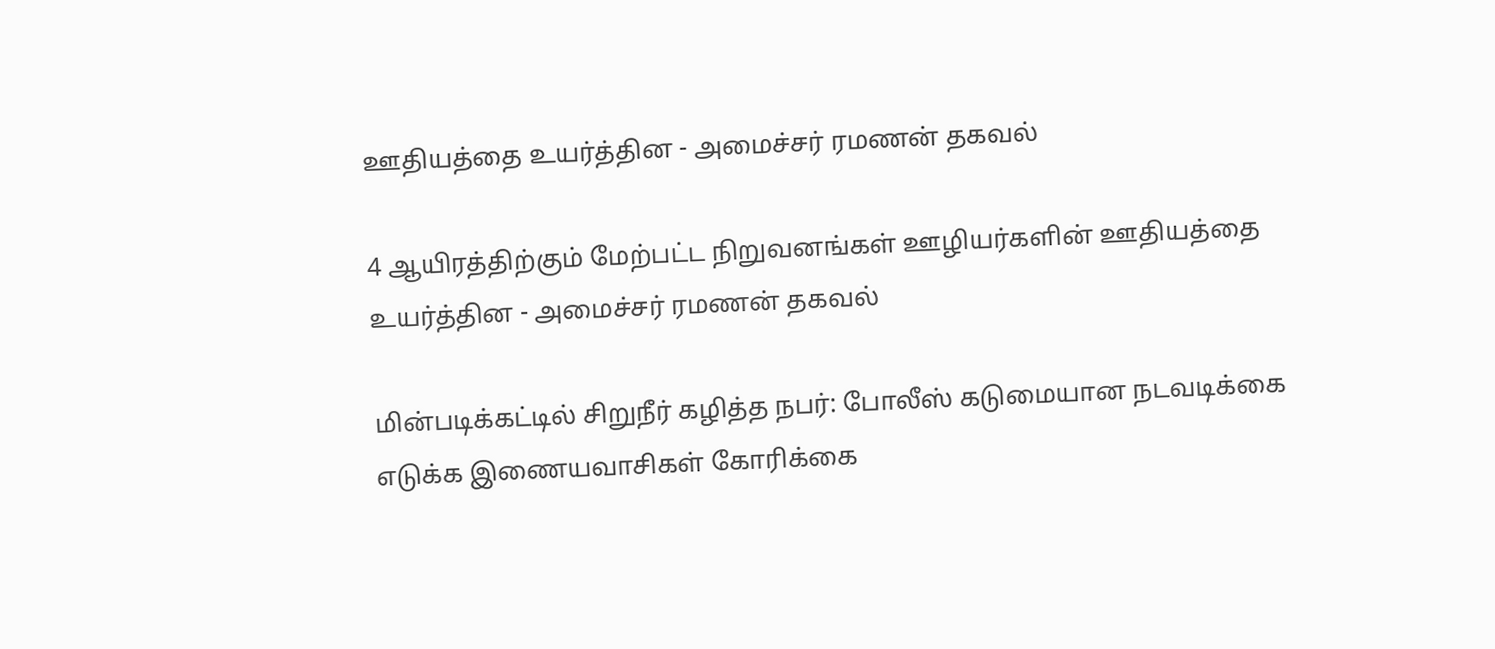ஊதியத்தை உயர்த்தின - அமைச்சர் ரமணன் தகவல்

4 ஆயிரத்திற்கும் மேற்பட்ட நிறுவனங்கள் ஊழியர்களின் ஊதியத்தை உயர்த்தின - அமைச்சர் ரமணன் தகவல்

மின்படிக்கட்டில் சிறுநீர் கழித்த நபர்: போலீஸ் கடுமையான நடவடிக்கை எடுக்க இணையவாசிகள் கோரிக்கை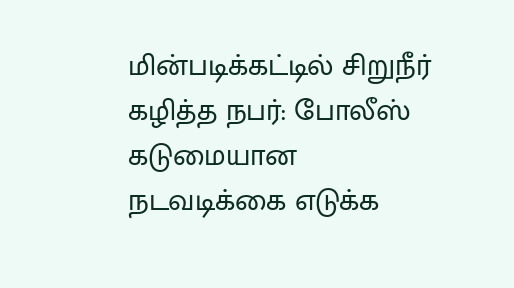மின்படிக்கட்டில் சிறுநீர் கழித்த நபர்: போலீஸ் கடுமையான நடவடிக்கை எடுக்க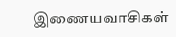இணையவாசிகள்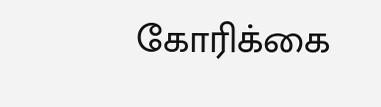கோரிக்கை